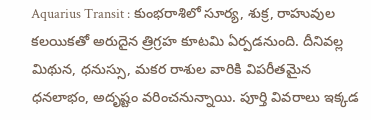Aquarius Transit : కుంభరాశిలో సూర్య, శుక్ర, రాహువుల కలయికతో అరుదైన త్రిగ్రహ కూటమి ఏర్పడనుంది. దీనివల్ల మిథున, ధనుస్సు, మకర రాశుల వారికి విపరీతమైన ధనలాభం, అదృష్టం వరించనున్నాయి. పూర్తి వివరాలు ఇక్కడ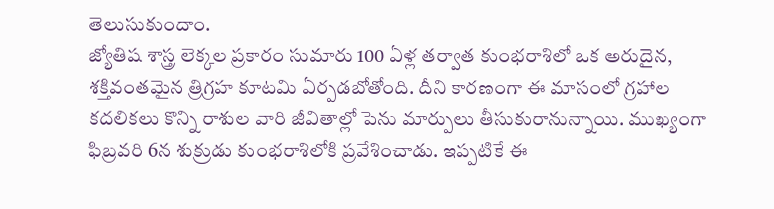తెలుసుకుందాం.
జ్యోతిష శాస్త్ర లెక్కల ప్రకారం సుమారు 100 ఏళ్ల తర్వాత కుంభరాశిలో ఒక అరుదైన, శక్తివంతమైన త్రిగ్రహ కూటమి ఏర్పడబోతోంది. దీని కారణంగా ఈ మాసంలో గ్రహాల కదలికలు కొన్ని రాశుల వారి జీవితాల్లో పెను మార్పులు తీసుకురానున్నాయి. ముఖ్యంగా ఫిబ్రవరి 6న శుక్రుడు కుంభరాశిలోకి ప్రవేశించాడు. ఇప్పటికే ఈ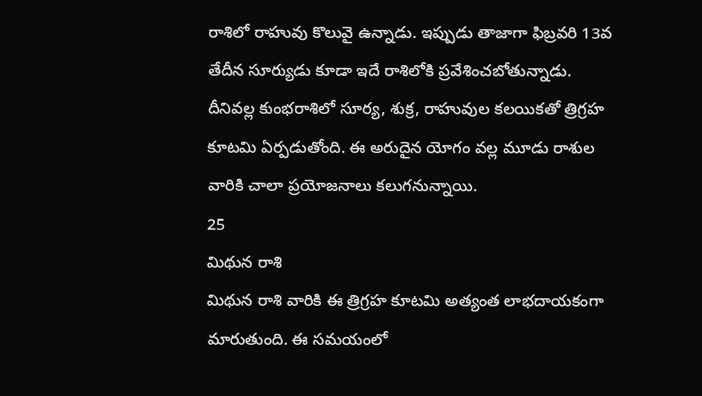రాశిలో రాహువు కొలువై ఉన్నాడు. ఇప్పుడు తాజాగా ఫిబ్రవరి 13వ తేదీన సూర్యుడు కూడా ఇదే రాశిలోకి ప్రవేశించబోతున్నాడు. దీనివల్ల కుంభరాశిలో సూర్య, శుక్ర, రాహువుల కలయికతో త్రిగ్రహ కూటమి ఏర్పడుతోంది. ఈ అరుదైన యోగం వల్ల మూడు రాశుల వారికి చాలా ప్రయోజనాలు కలుగనున్నాయి.
25
మిథున రాశి
మిథున రాశి వారికి ఈ త్రిగ్రహ కూటమి అత్యంత లాభదాయకంగా మారుతుంది. ఈ సమయంలో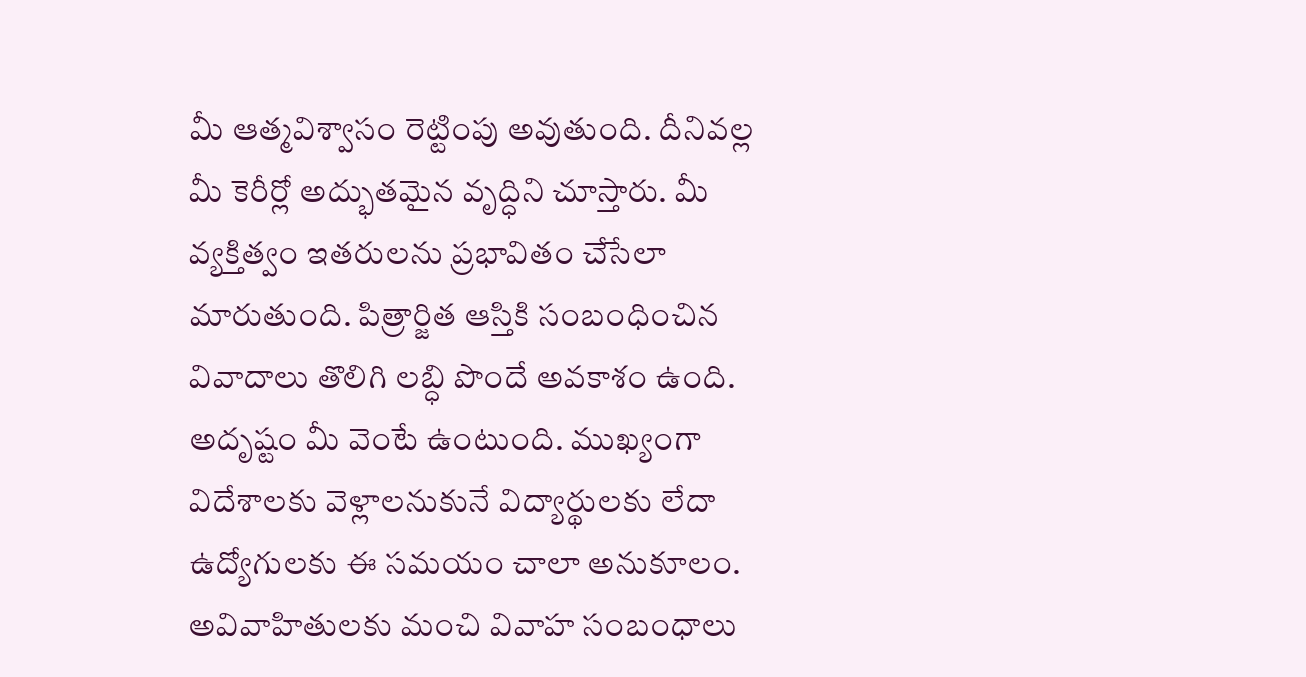మీ ఆత్మవిశ్వాసం రెట్టింపు అవుతుంది. దీనివల్ల మీ కెరీర్లో అద్భుతమైన వృద్ధిని చూస్తారు. మీ వ్యక్తిత్వం ఇతరులను ప్రభావితం చేసేలా మారుతుంది. పిత్రార్జిత ఆస్తికి సంబంధించిన వివాదాలు తొలిగి లబ్ధి పొందే అవకాశం ఉంది. అదృష్టం మీ వెంటే ఉంటుంది. ముఖ్యంగా విదేశాలకు వెళ్లాలనుకునే విద్యార్థులకు లేదా ఉద్యోగులకు ఈ సమయం చాలా అనుకూలం. అవివాహితులకు మంచి వివాహ సంబంధాలు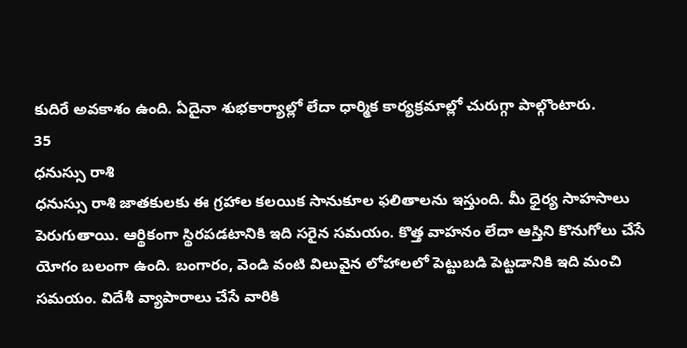కుదిరే అవకాశం ఉంది. ఏదైనా శుభకార్యాల్లో లేదా ధార్మిక కార్యక్రమాల్లో చురుగ్గా పాల్గొంటారు.
35
ధనుస్సు రాశి
ధనుస్సు రాశి జాతకులకు ఈ గ్రహాల కలయిక సానుకూల ఫలితాలను ఇస్తుంది. మీ ధైర్య సాహసాలు పెరుగుతాయి. ఆర్థికంగా స్థిరపడటానికి ఇది సరైన సమయం. కొత్త వాహనం లేదా ఆస్తిని కొనుగోలు చేసే యోగం బలంగా ఉంది. బంగారం, వెండి వంటి విలువైన లోహాలలో పెట్టుబడి పెట్టడానికి ఇది మంచి సమయం. విదేశీ వ్యాపారాలు చేసే వారికి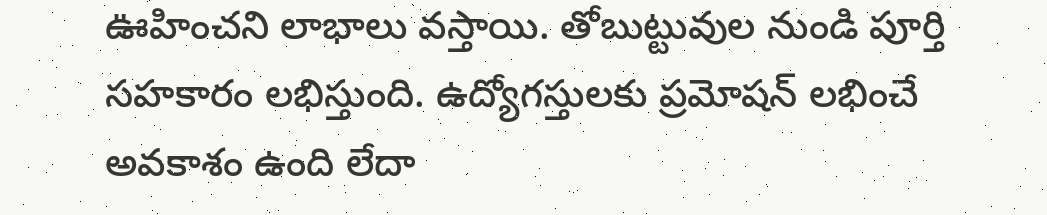ఊహించని లాభాలు వస్తాయి. తోబుట్టువుల నుండి పూర్తి సహకారం లభిస్తుంది. ఉద్యోగస్తులకు ప్రమోషన్ లభించే అవకాశం ఉంది లేదా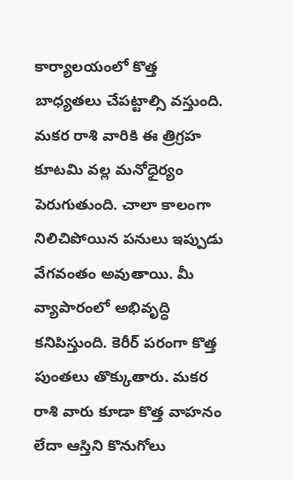కార్యాలయంలో కొత్త బాధ్యతలు చేపట్టాల్సి వస్తుంది.
మకర రాశి వారికి ఈ త్రిగ్రహ కూటమి వల్ల మనోధైర్యం పెరుగుతుంది. చాలా కాలంగా నిలిచిపోయిన పనులు ఇప్పుడు వేగవంతం అవుతాయి. మీ వ్యాపారంలో అభివృద్ధి కనిపిస్తుంది. కెరీర్ పరంగా కొత్త పుంతలు తొక్కుతారు. మకర రాశి వారు కూడా కొత్త వాహనం లేదా ఆస్తిని కొనుగోలు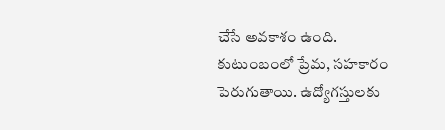చేసే అవకాశం ఉంది. కుటుంబంలో ప్రేమ, సహకారం పెరుగుతాయి. ఉద్యోగస్తులకు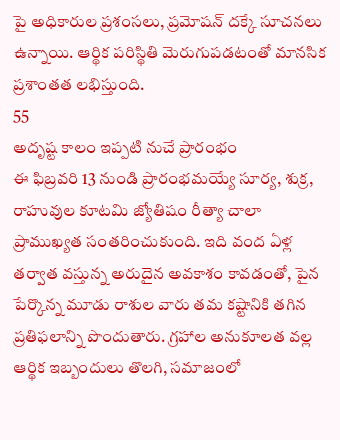పై అధికారుల ప్రశంసలు, ప్రమోషన్ దక్కే సూచనలు ఉన్నాయి. ఆర్థిక పరిస్థితి మెరుగుపడటంతో మానసిక ప్రశాంతత లభిస్తుంది.
55
అదృష్ట కాలం ఇప్పటి నుచే ప్రారంభం
ఈ ఫిబ్రవరి 13 నుండి ప్రారంభమయ్యే సూర్య, శుక్ర, రాహువుల కూటమి జ్యోతిషం రీత్యా చాలా ప్రాముఖ్యత సంతరించుకుంది. ఇది వంద ఏళ్ల తర్వాత వస్తున్న అరుదైన అవకాశం కావడంతో, పైన పేర్కొన్న మూడు రాశుల వారు తమ కష్టానికి తగిన ప్రతిఫలాన్ని పొందుతారు. గ్రహాల అనుకూలత వల్ల ఆర్థిక ఇబ్బందులు తొలగి, సమాజంలో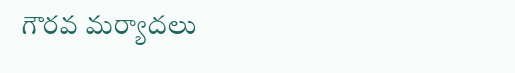గౌరవ మర్యాదలు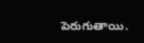పెరుగుతాయి.